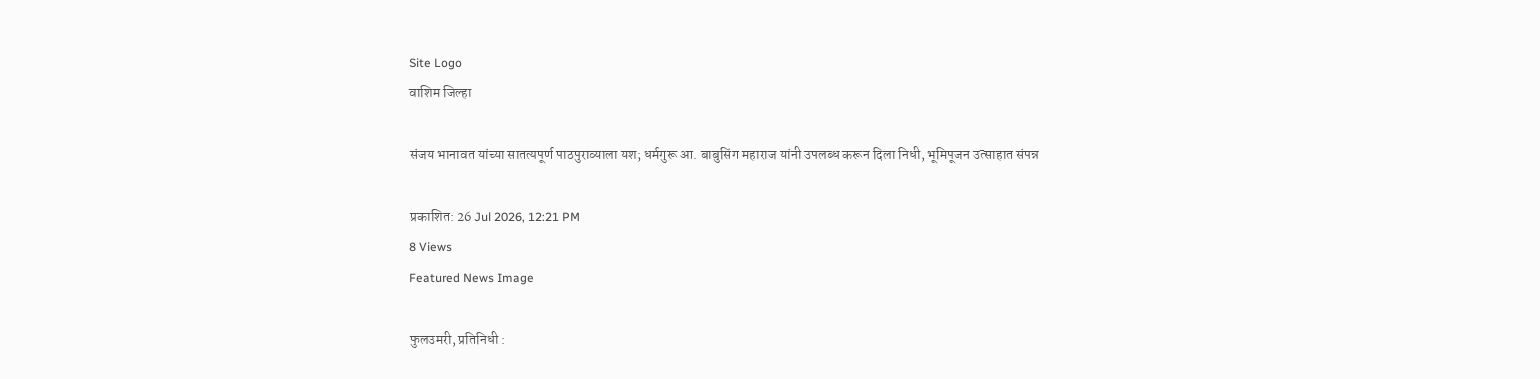Site Logo
वाशिम जिल्हा

संजय भानावत यांच्या सातत्यपूर्ण पाठपुराव्याला यश; धर्मगुरू आ. बाबुसिंग महाराज यांनी उपलब्ध करून दिला निधी, भूमिपूजन उत्साहात संपन्न

प्रकाशित: 26 Jul 2026, 12:21 PM
8 Views
Featured News Image

फुलउमरी, प्रतिनिधी :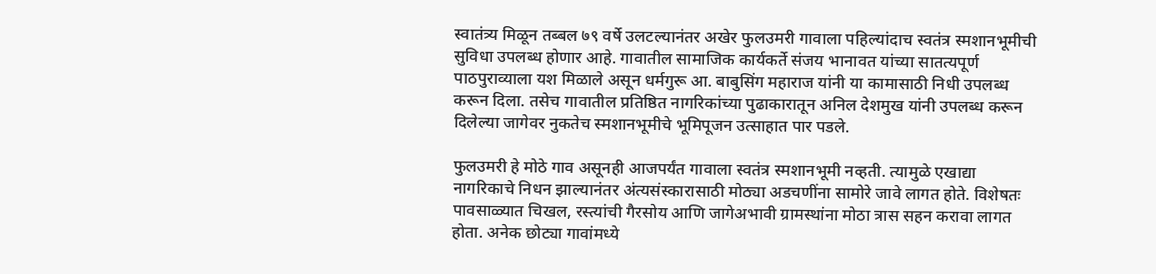स्वातंत्र्य मिळून तब्बल ७९ वर्षे उलटल्यानंतर अखेर फुलउमरी गावाला पहिल्यांदाच स्वतंत्र स्मशानभूमीची सुविधा उपलब्ध होणार आहे. गावातील सामाजिक कार्यकर्ते संजय भानावत यांच्या सातत्यपूर्ण पाठपुराव्याला यश मिळाले असून धर्मगुरू आ. बाबुसिंग महाराज यांनी या कामासाठी निधी उपलब्ध करून दिला. तसेच गावातील प्रतिष्ठित नागरिकांच्या पुढाकारातून अनिल देशमुख यांनी उपलब्ध करून दिलेल्या जागेवर नुकतेच स्मशानभूमीचे भूमिपूजन उत्साहात पार पडले.

फुलउमरी हे मोठे गाव असूनही आजपर्यंत गावाला स्वतंत्र स्मशानभूमी नव्हती. त्यामुळे एखाद्या नागरिकाचे निधन झाल्यानंतर अंत्यसंस्कारासाठी मोठ्या अडचणींना सामोरे जावे लागत होते. विशेषतः पावसाळ्यात चिखल, रस्त्यांची गैरसोय आणि जागेअभावी ग्रामस्थांना मोठा त्रास सहन करावा लागत होता. अनेक छोट्या गावांमध्ये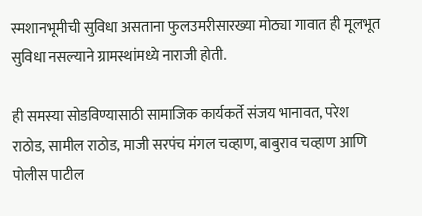स्मशानभूमीची सुविधा असताना फुलउमरीसारख्या मोठ्या गावात ही मूलभूत सुविधा नसल्याने ग्रामस्थांमध्ये नाराजी होती.

ही समस्या सोडविण्यासाठी सामाजिक कार्यकर्ते संजय भानावत, परेश राठोड, सामील राठोड, माजी सरपंच मंगल चव्हाण, बाबुराव चव्हाण आणि पोलीस पाटील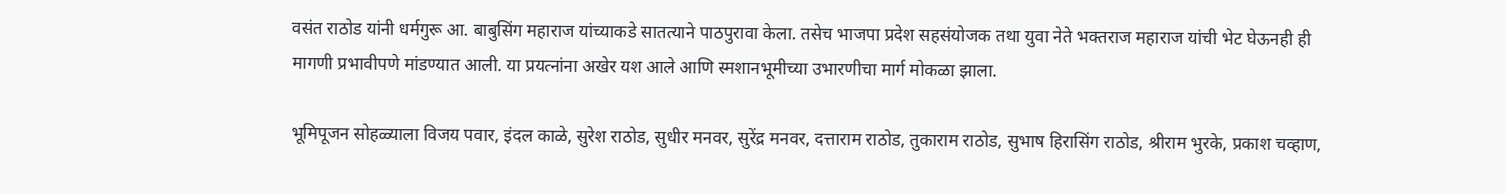वसंत राठोड यांनी धर्मगुरू आ. बाबुसिंग महाराज यांच्याकडे सातत्याने पाठपुरावा केला. तसेच भाजपा प्रदेश सहसंयोजक तथा युवा नेते भक्तराज महाराज यांची भेट घेऊनही ही मागणी प्रभावीपणे मांडण्यात आली. या प्रयत्नांना अखेर यश आले आणि स्मशानभूमीच्या उभारणीचा मार्ग मोकळा झाला.

भूमिपूजन सोहळ्याला विजय पवार, इंदल काळे, सुरेश राठोड, सुधीर मनवर, सुरेंद्र मनवर, दत्ताराम राठोड, तुकाराम राठोड, सुभाष हिरासिंग राठोड, श्रीराम भुरके, प्रकाश चव्हाण,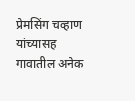प्रेमसिंग चव्हाण यांच्यासह गावातील अनेक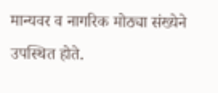मान्यवर व नागरिक मोठ्या संख्येने उपस्थित होते.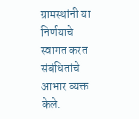ग्रामस्थांनी या निर्णयाचे स्वागत करत संबंधितांचे आभार व्यक्त केले.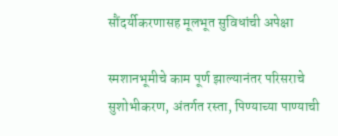सौंदर्यीकरणासह मूलभूत सुविधांची अपेक्षा

स्मशानभूमीचे काम पूर्ण झाल्यानंतर परिसराचे सुशोभीकरण, अंतर्गत रस्ता, पिण्याच्या पाण्याची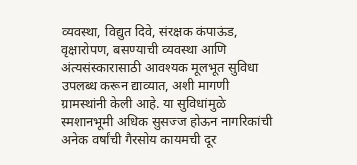व्यवस्था, विद्युत दिवे, संरक्षक कंपाऊंड, वृक्षारोपण, बसण्याची व्यवस्था आणि अंत्यसंस्कारासाठी आवश्यक मूलभूत सुविधा उपलब्ध करून द्याव्यात, अशी मागणी ग्रामस्थांनी केली आहे. या सुविधांमुळे स्मशानभूमी अधिक सुसज्ज होऊन नागरिकांची अनेक वर्षांची गैरसोय कायमची दूर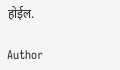होईल.

Author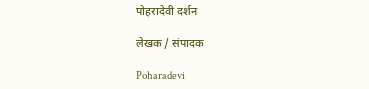पोहरादेवी दर्शन

लेखक / संपादक

Poharadevi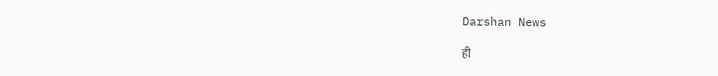Darshan News

ही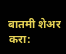बातमी शेअर करा: